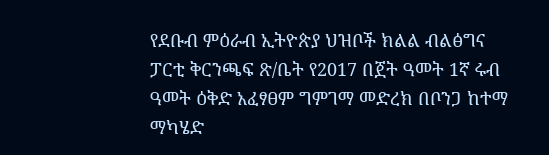የደቡብ ምዕራብ ኢትዮጵያ ህዝቦች ክልል ብልፅግና ፓርቲ ቅርንጫፍ ጽ/ቤት የ2017 በጀት ዓመት 1ኛ ሩብ ዓመት ዕቅድ አፈፃፀም ግምገማ መድረክ በቦንጋ ከተማ ማካሄድ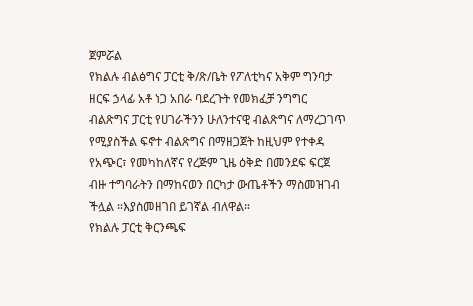ጀምሯል
የክልሉ ብልፅግና ፓርቲ ቅ/ጽ/ቤት የፖለቲካና አቅም ግንባታ ዘርፍ ኃላፊ አቶ ነጋ አበራ ባደረጉት የመክፈቻ ንግግር ብልጽግና ፓርቲ የሀገራችንን ሁለንተናዊ ብልጽግና ለማረጋገጥ የሚያስችል ፍኖተ ብልጽግና በማዘጋጀት ከዚህም የተቀዳ የአጭር፣ የመካከለኛና የረጅም ጊዜ ዕቅድ በመንደፍ ፍርጀ ብዙ ተግባራትን በማከናወን በርካታ ውጤቶችን ማስመዝገብ ችሏል ።እያስመዘገበ ይገኛል ብለዋል።
የክልሉ ፓርቲ ቅርንጫፍ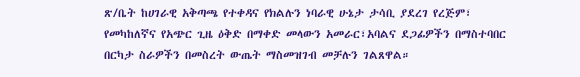ጽ/ቤት ከሀገራዊ አቅጣጫ የተቀዳና የክልሉን ነባራዊ ሁኔታ ታሳቢ ያደረገ የረጅም፣ የመካከለኛና የአጭር ጊዜ ዕቅድ በማቀድ መላውን አመራር፣አባልና ደጋፊዎችን በማስተባበር በርካታ ስራዎችን በመስረት ውጤት ማስመዝገብ መቻሉን ገልጸዋል።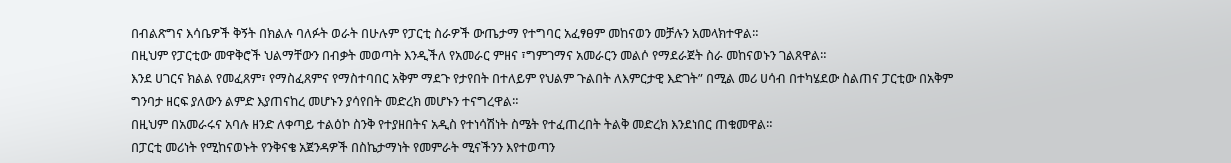በብልጽግና እሳቤዎች ቅኝት በክልሉ ባለፉት ወራት በሁሉም የፓርቲ ስራዎች ውጤታማ የተግባር አፈፃፀም መከናወን መቻሉን አመላክተዋል።
በዚህም የፓርቲው መዋቅሮች ህልማቸውን በብቃት መወጣት እንዲችለ የአመራር ምዘና ፣ግምገማና አመራርን መልሶ የማደራጀት ስራ መከናወኑን ገልጸዋል።
እንደ ሀገርና ክልል የመፈጸም፣ የማስፈጸምና የማስተባበር አቅም ማደጉ የታየበት በተለይም የህልም ጉልበት ለእምርታዊ እድገት” በሚል መሪ ሀሳብ በተካሄደው ስልጠና ፓርቲው በአቅም ግንባታ ዘርፍ ያለውን ልምድ እያጠናከረ መሆኑን ያሳየበት መድረክ መሆኑን ተናግረዋል።
በዚህም በአመራሩና አባሉ ዘንድ ለቀጣይ ተልዕኮ ስንቅ የተያዘበትና አዲስ የተነሳሽነት ስሜት የተፈጠረበት ትልቅ መድረክ እንደነበር ጠቁመዋል።
በፓርቲ መሪነት የሚከናወኑት የንቅናቄ አጀንዳዎች በስኬታማነት የመምራት ሚናችንን እየተወጣን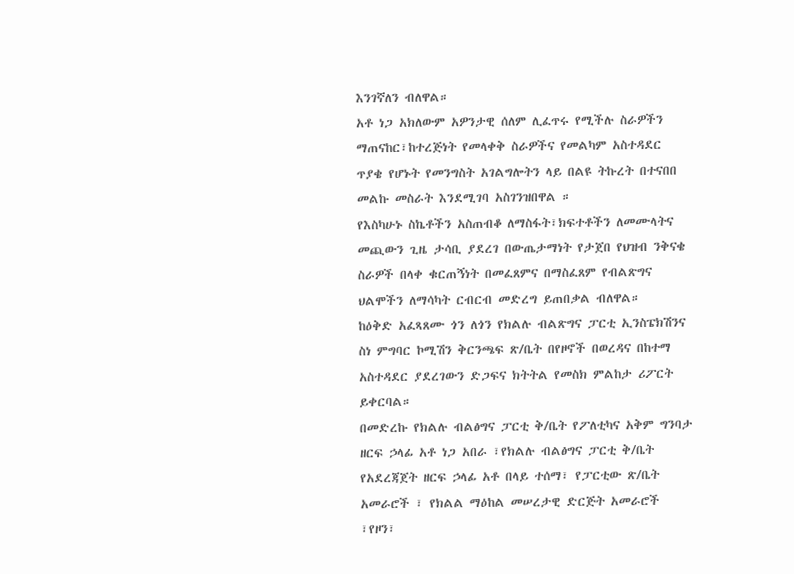እንገኛለን ብለዋል።
አቶ ነጋ አክለውም አዎንታዊ ሰለም ሊፈጥሩ የሚችሉ ስራዎችን ማጠናከር፣ከተረጅነት የመላቀቅ ስራዎችና የመልካም አስተዳደር ጥያቄ የሆኑት የመንግስት አገልግሎትን ላይ በልዩ ትኩረት በተናበበ መልኩ መስራት እንደሚገባ አስገንዝበዋል ።
የእስካሁኑ ስኬቶችን አስጠብቆ ለማስፋት፣ክፍተቶችን ለመሙላትና መጪውን ጊዜ ታሳቢ ያደረገ በውጤታማነት የታጀበ የህዝብ ንቅናቄ ስራዎች በላቀ ቁርጠኝነት በመፈጸምና በማስፈጸም የብልጽግና ህልሞችን ለማሳካት ርብርብ መድረግ ይጠበቃል ብለዋል።
ከዕቅድ አፈጻጸሙ ጎን ለጎን የክልሉ ብልጽግና ፓርቲ ኢንስፔክሽንና ስነ ምግባር ኮሚሽን ቅርንጫፍ ጽ/ቤት በየዞኖች በወረዳና በከተማ አስተዳደር ያደረገውን ድጋፍና ክትትል የመስክ ምልከታ ሪፖርት ይቀርባል።
በመድረኩ የክልሉ ብልፅግና ፓርቲ ቅ/ቤት የፖለቲካና አቅም ግንባታ ዘርፍ ኃላፊ አቶ ነጋ አበራ ፣የክልሉ ብልፅግና ፓርቲ ቅ/ቤት የአደረጃጀት ዘርፍ ኃላፊ አቶ በላይ ተሰማ፣ የፓርቲው ጽ/ቤት አመራሮች ፣ የክልል ማዕከል መሠረታዊ ድርጅት አመራሮች ፣የዞን፣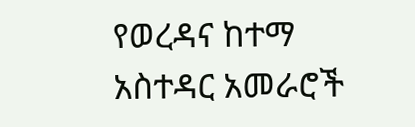የወረዳና ከተማ አስተዳር አመራሮች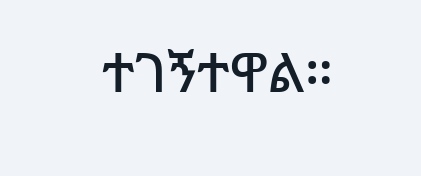ተገኝተዋል።